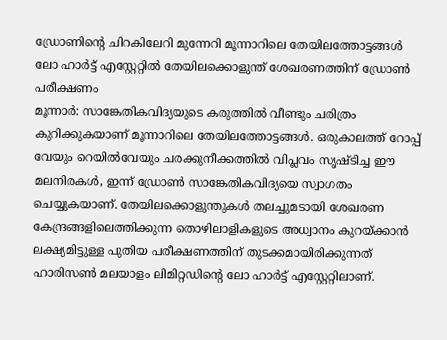ഡ്രോണിന്റെ ചിറകിലേറി മുന്നേറി മൂന്നാറിലെ തേയിലത്തോട്ടങ്ങൾ ലോ ഹാർട്ട് എസ്റ്റേറ്റിൽ തേയിലക്കൊളുന്ത് ശേഖരണത്തിന് ഡ്രോൺ പരീക്ഷണം
മൂന്നാർ: സാങ്കേതികവിദ്യയുടെ കരുത്തിൽ വീണ്ടും ചരിത്രം കുറിക്കുകയാണ് മൂന്നാറിലെ തേയിലത്തോട്ടങ്ങൾ. ഒരുകാലത്ത് റോപ്പ് വേയും റെയിൽവേയും ചരക്കുനീക്കത്തിൽ വിപ്ലവം സൃഷ്ടിച്ച ഈ മലനിരകൾ, ഇന്ന് ഡ്രോൺ സാങ്കേതികവിദ്യയെ സ്വാഗതം ചെയ്യുകയാണ്. തേയിലക്കൊളുന്തുകൾ തലച്ചുമടായി ശേഖരണ കേന്ദ്രങ്ങളിലെത്തിക്കുന്ന തൊഴിലാളികളുടെ അധ്വാനം കുറയ്ക്കാൻ ലക്ഷ്യമിട്ടുള്ള പുതിയ പരീക്ഷണത്തിന് തുടക്കമായിരിക്കുന്നത് ഹാരിസൺ മലയാളം ലിമിറ്റഡിന്റെ ലോ ഹാർട്ട് എസ്റ്റേറ്റിലാണ്.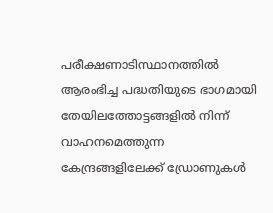പരീക്ഷണാടിസ്ഥാനത്തിൽ ആരംഭിച്ച പദ്ധതിയുടെ ഭാഗമായി തേയിലത്തോട്ടങ്ങളിൽ നിന്ന് വാഹനമെത്തുന്ന കേന്ദ്രങ്ങളിലേക്ക് ഡ്രോണുകൾ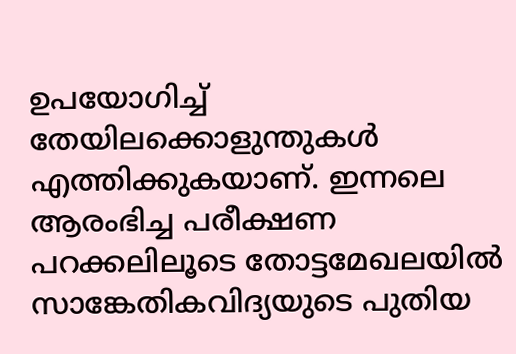ഉപയോഗിച്ച് തേയിലക്കൊളുന്തുകൾ എത്തിക്കുകയാണ്. ഇന്നലെ ആരംഭിച്ച പരീക്ഷണ പറക്കലിലൂടെ തോട്ടമേഖലയിൽ സാങ്കേതികവിദ്യയുടെ പുതിയ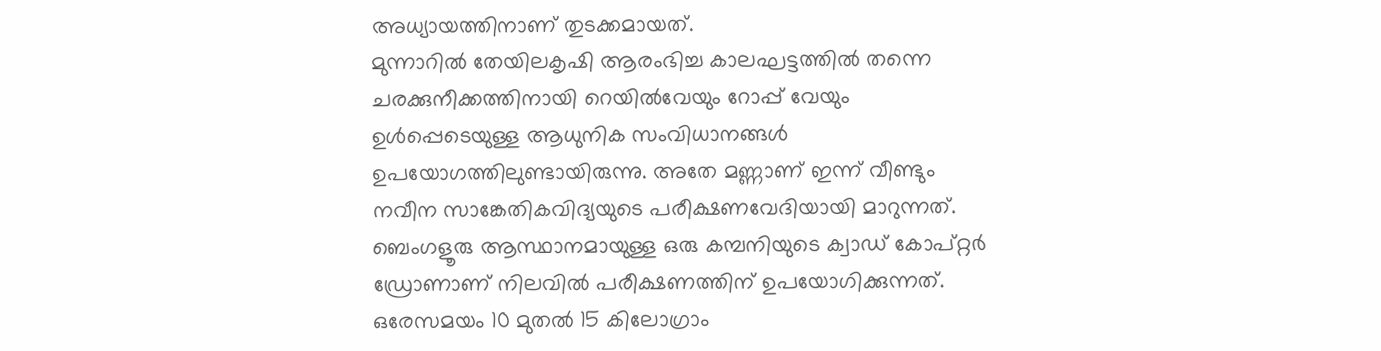അധ്യായത്തിനാണ് തുടക്കമായത്.
മുന്നാറിൽ തേയിലകൃഷി ആരംഭിച്ച കാലഘട്ടത്തിൽ തന്നെ ചരക്കുനീക്കത്തിനായി റെയിൽവേയും റോപ്പ് വേയും ഉൾപ്പെടെയുള്ള ആധുനിക സംവിധാനങ്ങൾ ഉപയോഗത്തിലുണ്ടായിരുന്നു. അതേ മണ്ണാണ് ഇന്ന് വീണ്ടും നവീന സാങ്കേതികവിദ്യയുടെ പരീക്ഷണവേദിയായി മാറുന്നത്.
ബെംഗളൂരു ആസ്ഥാനമായുള്ള ഒരു കമ്പനിയുടെ ക്വാഡ് കോപ്റ്റർ ഡ്രോണാണ് നിലവിൽ പരീക്ഷണത്തിന് ഉപയോഗിക്കുന്നത്. ഒരേസമയം 10 മുതൽ 15 കിലോഗ്രാം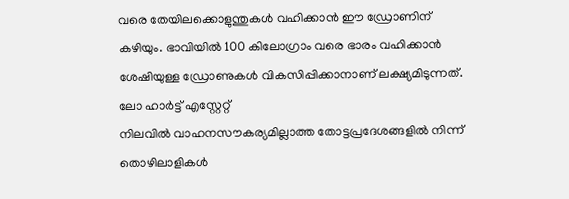വരെ തേയിലക്കൊളുന്തുകൾ വഹിക്കാൻ ഈ ഡ്രോണിന് കഴിയും. ഭാവിയിൽ 100 കിലോഗ്രാം വരെ ഭാരം വഹിക്കാൻ ശേഷിയുള്ള ഡ്രോണുകൾ വികസിപ്പിക്കാനാണ് ലക്ഷ്യമിടുന്നത്.
ലോ ഹാർട്ട് എസ്റ്റേറ്റ്
നിലവിൽ വാഹനസൗകര്യമില്ലാത്ത തോട്ടപ്രദേശങ്ങളിൽ നിന്ന് തൊഴിലാളികൾ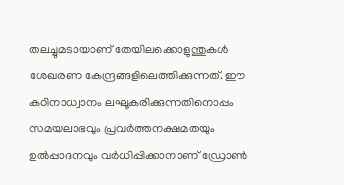തലച്ചുമടായാണ് തേയിലക്കൊളുന്തുകൾ ശേഖരണ കേന്ദ്രങ്ങളിലെത്തിക്കുന്നത്. ഈ കഠിനാധ്വാനം ലഘൂകരിക്കുന്നതിനൊപ്പം സമയലാഭവും പ്രവർത്തനക്ഷമതയും ഉൽപ്പാദനവും വർധിപ്പിക്കാനാണ് ഡ്രോൺ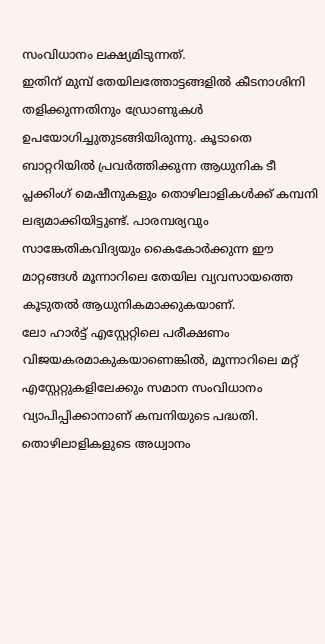സംവിധാനം ലക്ഷ്യമിടുന്നത്.
ഇതിന് മുമ്പ് തേയിലത്തോട്ടങ്ങളിൽ കീടനാശിനി തളിക്കുന്നതിനും ഡ്രോണുകൾ ഉപയോഗിച്ചുതുടങ്ങിയിരുന്നു. കൂടാതെ ബാറ്ററിയിൽ പ്രവർത്തിക്കുന്ന ആധുനിക ടീ പ്ലക്കിംഗ് മെഷീനുകളും തൊഴിലാളികൾക്ക് കമ്പനി ലഭ്യമാക്കിയിട്ടുണ്ട്. പാരമ്പര്യവും സാങ്കേതികവിദ്യയും കൈകോർക്കുന്ന ഈ മാറ്റങ്ങൾ മൂന്നാറിലെ തേയില വ്യവസായത്തെ കൂടുതൽ ആധുനികമാക്കുകയാണ്.
ലോ ഹാർട്ട് എസ്റ്റേറ്റിലെ പരീക്ഷണം വിജയകരമാകുകയാണെങ്കിൽ, മൂന്നാറിലെ മറ്റ് എസ്റ്റേറ്റുകളിലേക്കും സമാന സംവിധാനം വ്യാപിപ്പിക്കാനാണ് കമ്പനിയുടെ പദ്ധതി. തൊഴിലാളികളുടെ അധ്വാനം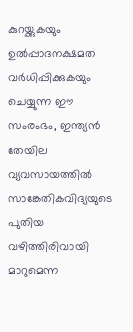കുറയ്ക്കുകയും ഉൽപ്പാദനക്ഷമത വർധിപ്പിക്കുകയും ചെയ്യുന്ന ഈ സംരംഭം, ഇന്ത്യൻ തേയില വ്യവസായത്തിൽ സാങ്കേതികവിദ്യയുടെ പുതിയ വഴിത്തിരിവായി മാറുമെന്ന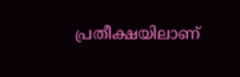പ്രതീക്ഷയിലാണ്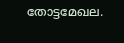തോട്ടമേഖല.